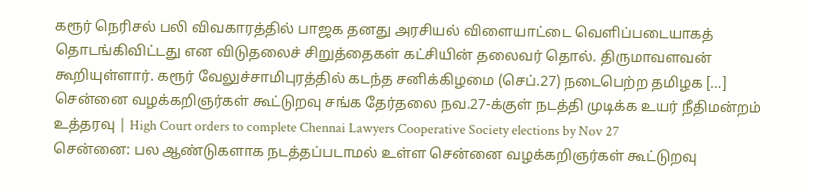கரூர் நெரிசல் பலி விவகாரத்தில் பாஜக தனது அரசியல் விளையாட்டை வெளிப்படையாகத் தொடங்கிவிட்டது என விடுதலைச் சிறுத்தைகள் கட்சியின் தலைவர் தொல். திருமாவளவன் கூறியுள்ளார். கரூர் வேலுச்சாமிபுரத்தில் கடந்த சனிக்கிழமை (செப்.27) நடைபெற்ற தமிழக […]
சென்னை வழக்கறிஞர்கள் கூட்டுறவு சங்க தேர்தலை நவ.27-க்குள் நடத்தி முடிக்க உயர் நீதிமன்றம் உத்தரவு | High Court orders to complete Chennai Lawyers Cooperative Society elections by Nov 27
சென்னை: பல ஆண்டுகளாக நடத்தப்படாமல் உள்ள சென்னை வழக்கறிஞர்கள் கூட்டுறவு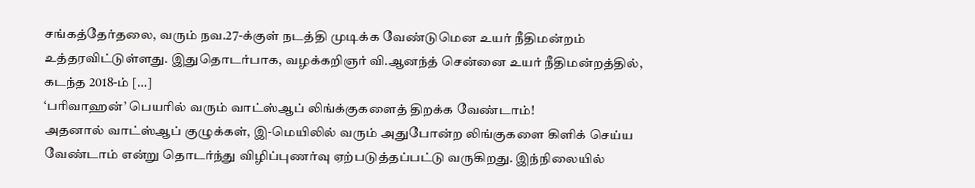சங்கத்தேர்தலை, வரும் நவ.27-க்குள் நடத்தி முடிக்க வேண்டுமென உயர் நீதிமன்றம் உத்தரவிட்டுள்ளது. இதுதொடர்பாக, வழக்கறிஞர் வி.ஆனந்த் சென்னை உயர் நீதிமன்றத்தில், கடந்த 2018-ம் […]
‘பரிவாஹன்’ பெயரில் வரும் வாட்ஸ்ஆப் லிங்க்குகளைத் திறக்க வேண்டாம்!
அதனால் வாட்ஸ்ஆப் குழுக்கள், இ-மெயிலில் வரும் அதுபோன்ற லிங்குகளை கிளிக் செய்ய வேண்டாம் என்று தொடர்ந்து விழிப்புணர்வு ஏற்படுத்தப்பட்டு வருகிறது. இந்நிலையில்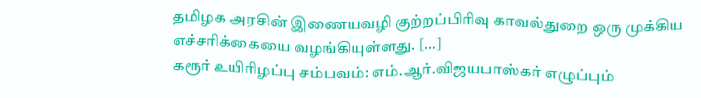தமிழக அரசின் இணையவழி குற்றப்பிரிவு காவல்துறை ஒரு முக்கிய எச்சரிக்கையை வழங்கியுள்ளது. […]
கரூர் உயிரிழப்பு சம்பவம்: எம்.ஆர்.விஜயபாஸ்கர் எழுப்பும்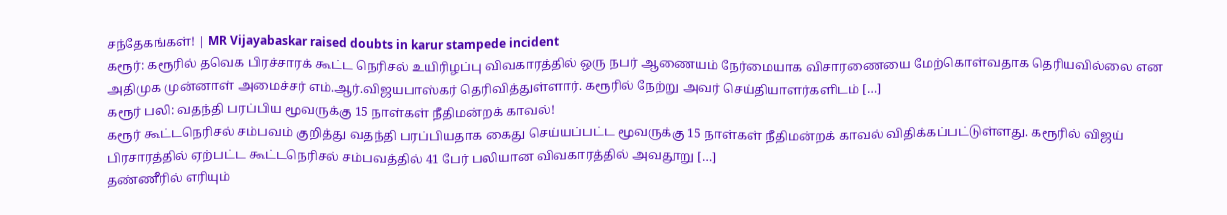சந்தேகங்கள்! | MR Vijayabaskar raised doubts in karur stampede incident
கரூர்: கரூரில் தவெக பிரச்சாரக் கூட்ட நெரிசல் உயிரிழப்பு விவகாரத்தில் ஒரு நபர் ஆணையம் நேர்மையாக விசாரணையை மேற்கொள்வதாக தெரியவில்லை என அதிமுக முன்னாள் அமைச்சர் எம்.ஆர்.விஜயபாஸ்கர் தெரிவித்துள்ளார். கரூரில் நேற்று அவர் செய்தியாளர்களிடம் […]
கரூர் பலி: வதந்தி பரப்பிய மூவருக்கு 15 நாள்கள் நீதிமன்றக் காவல்!
கரூர் கூட்டநெரிசல் சம்பவம் குறித்து வதந்தி பரப்பியதாக கைது செய்யப்பட்ட மூவருக்கு 15 நாள்கள் நீதிமன்றக் காவல் விதிக்கப்பட்டுள்ளது. கரூரில் விஜய் பிரசாரத்தில் ஏற்பட்ட கூட்டநெரிசல் சம்பவத்தில் 41 பேர் பலியான விவகாரத்தில் அவதூறு […]
தண்ணீரில் எரியும்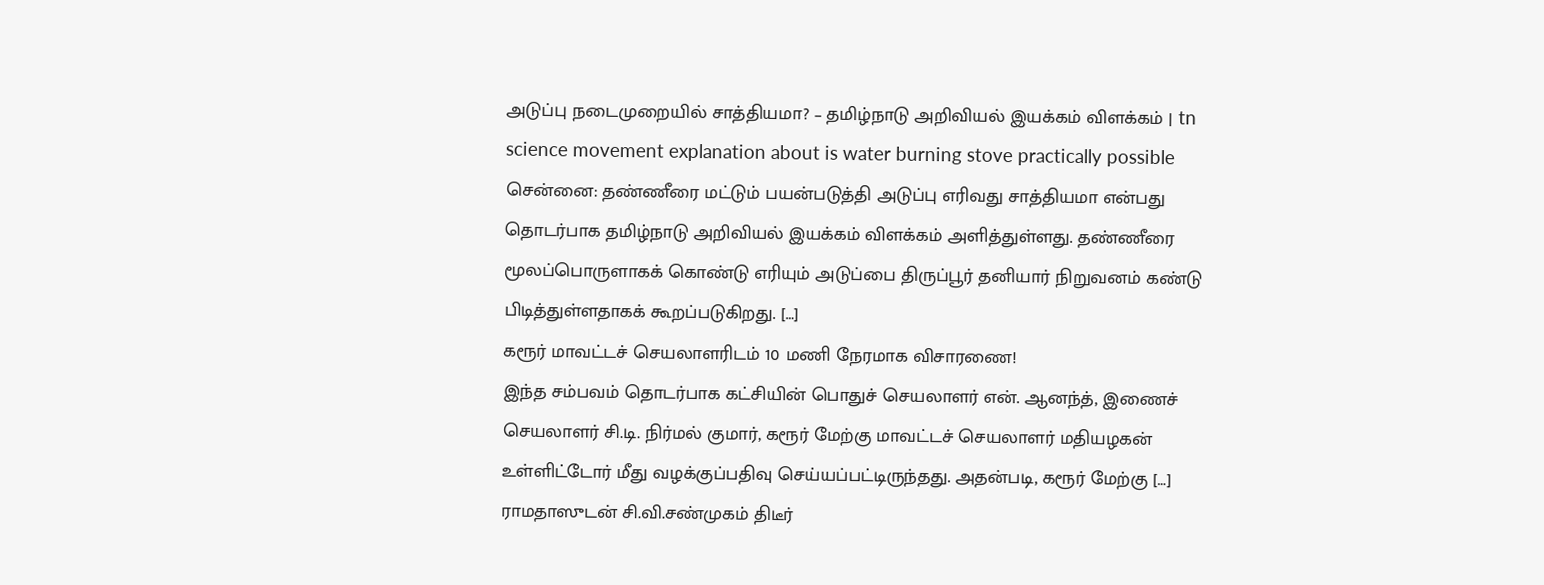அடுப்பு நடைமுறையில் சாத்தியமா? – தமிழ்நாடு அறிவியல் இயக்கம் விளக்கம் | tn science movement explanation about is water burning stove practically possible
சென்னை: தண்ணீரை மட்டும் பயன்படுத்தி அடுப்பு எரிவது சாத்தியமா என்பது தொடர்பாக தமிழ்நாடு அறிவியல் இயக்கம் விளக்கம் அளித்துள்ளது. தண்ணீரை மூலப்பொருளாகக் கொண்டு எரியும் அடுப்பை திருப்பூர் தனியார் நிறுவனம் கண்டு பிடித்துள்ளதாகக் கூறப்படுகிறது. […]
கரூர் மாவட்டச் செயலாளரிடம் 10 மணி நேரமாக விசாரணை!
இந்த சம்பவம் தொடர்பாக கட்சியின் பொதுச் செயலாளர் என். ஆனந்த், இணைச் செயலாளர் சி.டி. நிர்மல் குமார், கரூர் மேற்கு மாவட்டச் செயலாளர் மதியழகன் உள்ளிட்டோர் மீது வழக்குப்பதிவு செய்யப்பட்டிருந்தது. அதன்படி, கரூர் மேற்கு […]
ராமதாஸுடன் சி.வி.சண்முகம் திடீர்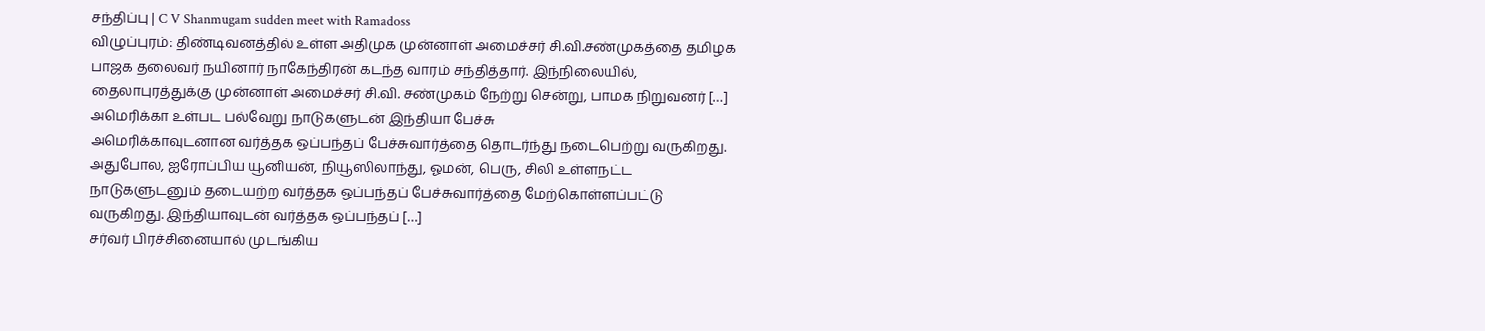சந்திப்பு | C V Shanmugam sudden meet with Ramadoss
விழுப்புரம்: திண்டிவனத்தில் உள்ள அதிமுக முன்னாள் அமைச்சர் சி.வி.சண்முகத்தை தமிழக பாஜக தலைவர் நயினார் நாகேந்திரன் கடந்த வாரம் சந்தித்தார். இந்நிலையில், தைலாபுரத்துக்கு முன்னாள் அமைச்சர் சி.வி. சண்முகம் நேற்று சென்று, பாமக நிறுவனர் […]
அமெரிக்கா உள்பட பல்வேறு நாடுகளுடன் இந்தியா பேச்சு
அமெரிக்காவுடனான வர்த்தக ஒப்பந்தப் பேச்சுவார்த்தை தொடர்ந்து நடைபெற்று வருகிறது. அதுபோல, ஐரோப்பிய யூனியன், நியூஸிலாந்து, ஓமன், பெரு, சிலி உள்ளநட்ட நாடுகளுடனும் தடையற்ற வர்த்தக ஒப்பந்தப் பேச்சுவார்த்தை மேற்கொள்ளப்பட்டு வருகிறது. இந்தியாவுடன் வர்த்தக ஒப்பந்தப் […]
சர்வர் பிரச்சினையால் முடங்கிய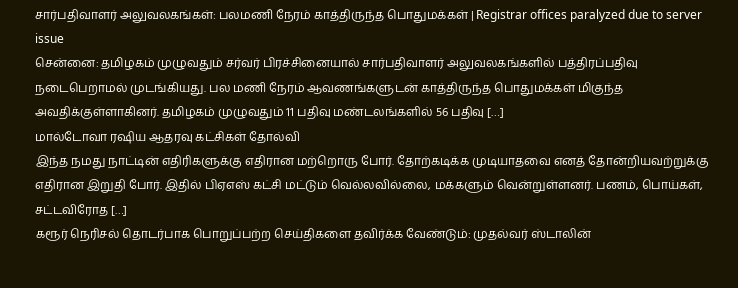சார்பதிவாளர் அலுவலகங்கள்: பலமணி நேரம் காத்திருந்த பொதுமக்கள் | Registrar offices paralyzed due to server issue
சென்னை: தமிழகம் முழுவதும் சர்வர் பிரச்சினையால் சார்பதிவாளர் அலுவலகங்களில் பத்திரப்பதிவு நடைபெறாமல் முடங்கியது. பல மணி நேரம் ஆவணங்களுடன் காத்திருந்த பொதுமக்கள் மிகுந்த அவதிக்குள்ளாகினர். தமிழகம் முழுவதும் 11 பதிவு மண்டலங்களில் 56 பதிவு […]
மால்டோவா ரஷிய ஆதரவு கட்சிகள் தோல்வி
இந்த நமது நாட்டின் எதிரிகளுக்கு எதிரான மற்றொரு போர். தோற்கடிக்க முடியாதவை எனத் தோன்றியவற்றுக்கு எதிரான இறுதி போர். இதில் பிஏஎஸ் கட்சி மட்டும் வெல்லவில்லை, மக்களும் வென்றுள்ளனர். பணம், பொய்கள், சட்டவிரோத […]
கரூர் நெரிசல் தொடர்பாக பொறுப்பற்ற செய்திகளை தவிர்க்க வேண்டும்: முதல்வர் ஸ்டாலின்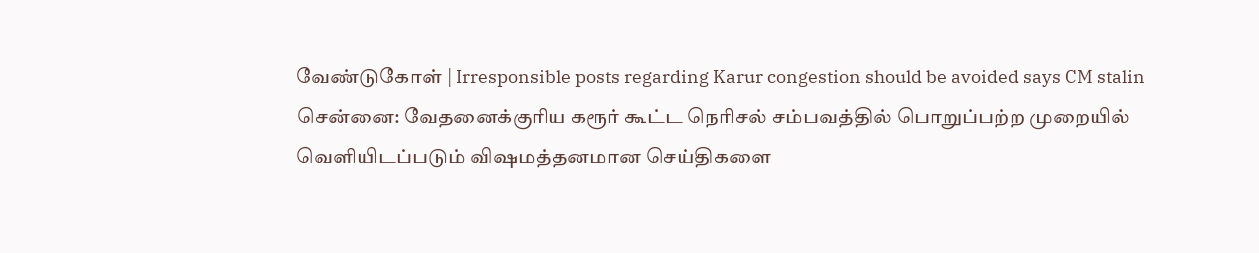வேண்டுகோள் | Irresponsible posts regarding Karur congestion should be avoided says CM stalin
சென்னை: வேதனைக்குரிய கரூர் கூட்ட நெரிசல் சம்பவத்தில் பொறுப்பற்ற முறையில் வெளியிடப்படும் விஷமத்தனமான செய்திகளை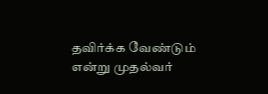தவிர்க்க வேண்டும் என்று முதல்வர்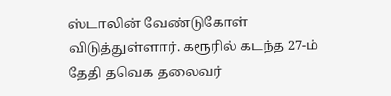ஸ்டாலின் வேண்டுகோள் விடுத்துள்ளார். கரூரில் கடந்த 27-ம் தேதி தவெக தலைவர்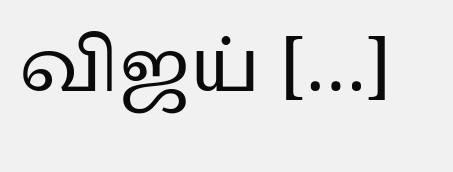விஜய் […]